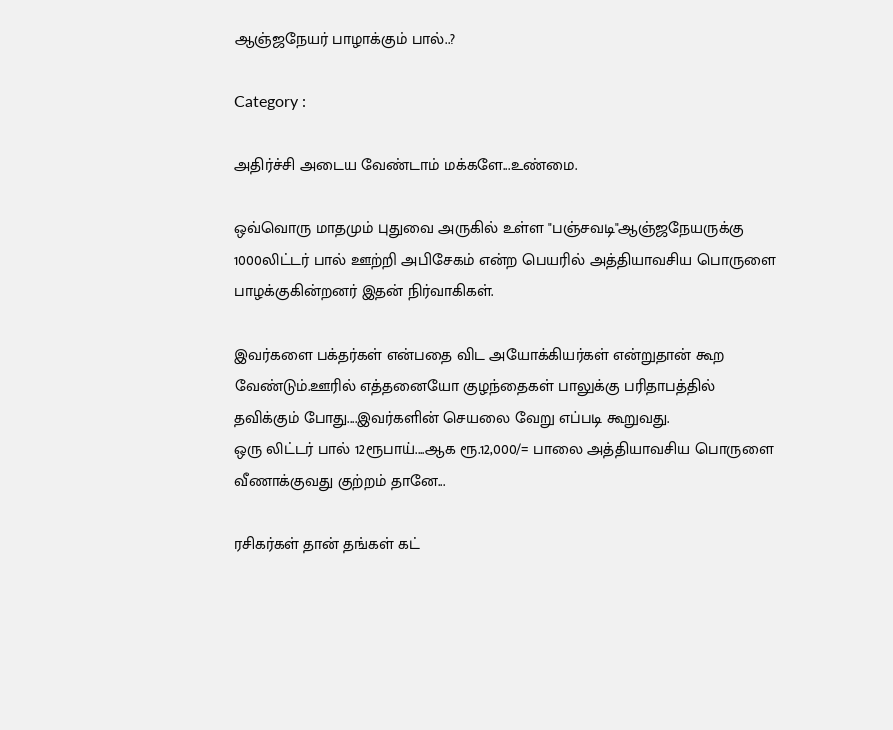ஆஞ்ஜநேயர் பாழாக்கும் பால்..?

Category :

அதிர்ச்சி அடைய வேண்டாம் மக்களே...உண்மை.

ஒவ்வொரு மாதமும் புதுவை அருகில் உள்ள "பஞ்சவடி"ஆஞ்ஜநேயருக்கு 1000லிட்டர் பால் ஊற்றி அபிசேகம் என்ற பெயரில் அத்தியாவசிய பொருளை பாழக்குகின்றனர் இதன் நிர்வாகிக‌ள்.

இவர்களை பக்தர்கள் என்பதை விட அயோக்கியர்கள் என்றுதான் கூற வேண்டும்.ஊரில் எத்தனையோ குழந்தைகள் பாலுக்கு பரிதாபத்தில் தவிக்கும் போது....இவர்களின் செயலை வேறு எப்படி கூறுவது.
ஒரு லிட்டர் பால் 12ரூபாய்....ஆக ரூ.12,000/= பாலை அத்தியாவசிய பொருளை வீணாக்குவது குற்றம் தானே...

ரசிகர்கள் தான் தங்கள் கட்‍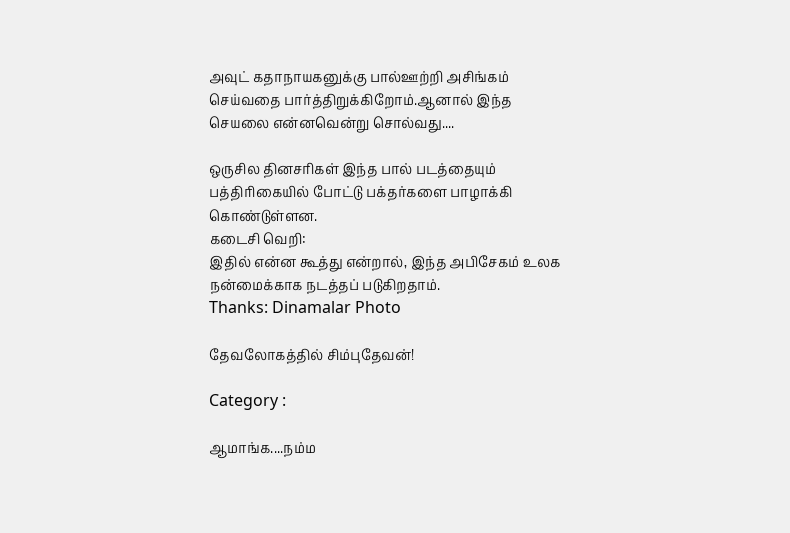அவுட் கதாநாயகனுக்கு பால்ஊற்றி அசிங்கம் செய்வதை பார்த்திறுக்கிறோம்.ஆனால் இந்த செயலை என்னவென்று சொல்வது....

ஒருசில தினசரிகள் இந்த பால் படத்தையும் பத்திரிகையில் போட்டு பக்தர்களை பாழாக்கி கொண்டுள்ளன.
கடைசி வெறி:
இதில் என்ன கூத்து என்றால், இந்த அபிசேகம் உலக‌ நன்மைக்காக நடத்தப் படுகிறதாம்.
Thanks: Dinamalar Photo

தேவலோகத்தில் சிம்புதேவன்!

Category :

ஆமாங்க....நம்ம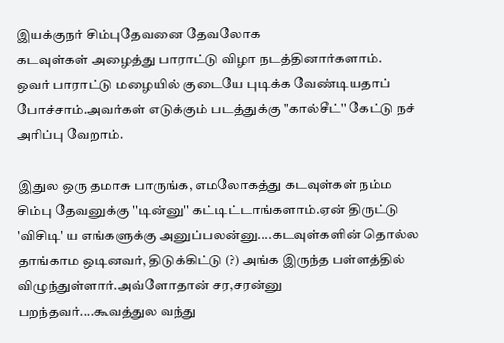இயக்குநர் சிம்புதேவனை தேவலோக
கடவுள்கள் அழைத்து பாராட்டு விழா நடத்தினார்களாம்.
ஒவர் பாராட்டு மழையில் குடையே புடிக்க வேண்டியதாப்
போச்சாம்.அவர்கள் எடுக்கும் படத்துக்கு "கால்சீட்'' கேட்டு நச்
அரிப்பு வேறாம்.

இதுல ஒரு தமாசு பாருங்க, எமலோகத்து கடவுள்கள் நம்ம
சிம்பு தேவனுக்கு ''டின்னு'' கட்டிட்டாங்களாம்.ஏன் திருட்டு 'விசிடி' ய எங்களுக்கு அனுப்பலன்னு....கடவுள்களின் தொல்ல தாங்காம ஒடினவர், திடுக்கிட்டு (?) அங்க இருந்த பள்ளத்தில் விழுந்துள்ளார்.அவ்ளோதான் சர,சரன்னு பறந்தவர்....கூவத்துல வந்து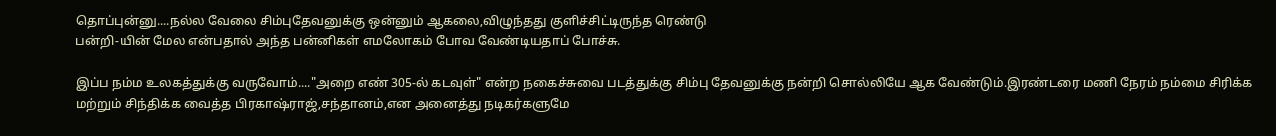தொப்புன்னு....நல்ல வேலை சிம்புதேவனுக்கு ஒன்னும் ஆகலை,விழுந்தது குளிச்சிட்டிருந்த ரெண்டு
பன்றி-யின் மேல என்பதால் அந்த பன்னிகள் எமலோகம் போவ வேண்டியதாப் போச்சு.

இப்ப நம்ம உலகத்துக்கு வருவோம்...."அறை எண் 305-ல் கடவுள்" என்ற நகைச்சுவை படத்துக்கு சிம்பு தேவனுக்கு நன்றி சொல்லியே ஆக வேண்டும்.இரண்டரை மணி நேரம் நம்மை சிரிக்க மற்றும் சிந்திக்க வைத்த பிரகாஷ்ராஜ்,சந்தானம்,என அனைத்து நடிகர்களுமே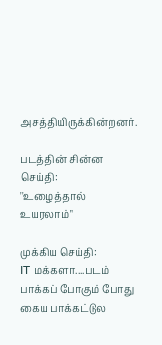அசத்தியிருக்கின்றனர்.

படத்தின் சின்ன செய்தி:
''உழைத்தால் உயரலாம்"

முக்கிய செய்தி:
IT மக்களா....படம் பாக்கப் போகும் போது கைய பாக்கட்டுல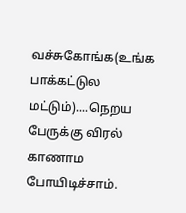வச்சுகோங்க(உங்க பாக்கட்டுல மட்டும்)....நெறய பேருக்கு விரல் காணாம போயிடிச்சாம்.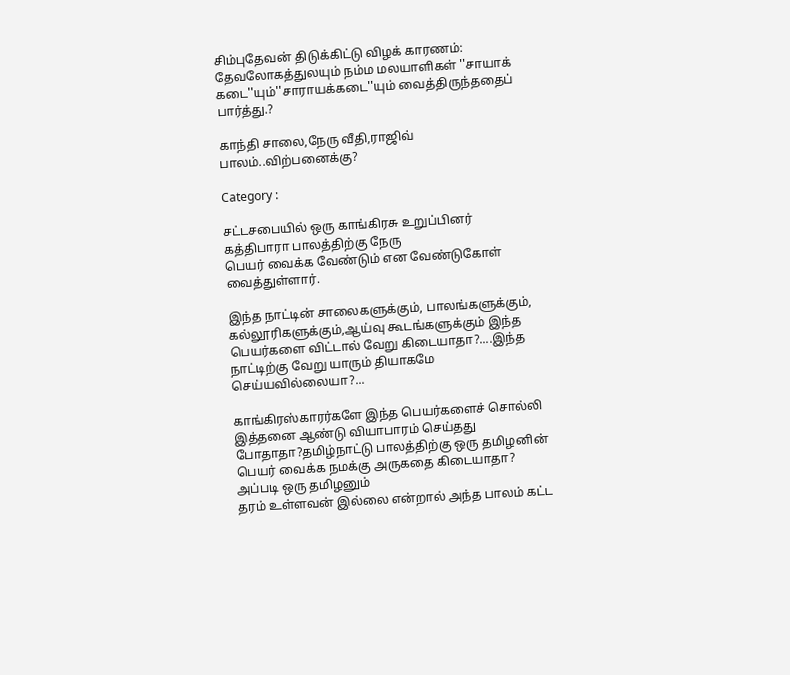சிம்புதேவன் திடுக்கிட்டு விழக் காரணம்:
தேவலோகத்துலயும் நம்ம மலயாளிகள் ''சாயாக் கடை''யும்''சாராயக்கடை''யும் வைத்திருந்ததைப் பார்த்து.?

காந்தி சாலை,நேரு வீதி,ராஜிவ் பாலம்..விற்பனைக்கு?

Category :

சட்டசபையில் ஒரு காங்கிரசு உறுப்பினர் கத்திபாரா பாலத்திற்கு நேரு
பெயர் வைக்க வேண்டும் என வேண்டுகோள் வைத்துள்ளார்.

இந்த நாட்டின் சாலைகளுக்கும், பாலங்களுக்கும், கல்லூரிகளுக்கும்,ஆய்வு கூடங்களுக்கும் இந்த பெயர்களை விட்டால் வேறு கிடையாதா?....இந்த நாட்டிற்கு வேறு யாரும் தியாகமே செய்யவில்லையா?...

காங்கிரஸ்காரர்களே இந்த பெயர்களைச் சொல்லி இத்தனை ஆண்டு வியாபாரம் செய்தது போதாதா?தமிழ்நாட்டு பாலத்திற்கு ஒரு தமிழனின் பெயர் வைக்க நமக்கு அருகதை கிடையாதா? அப்படி ஒரு தமிழனும்
தரம் உள்ளவன் இல்லை என்றால் அந்த பாலம் கட்ட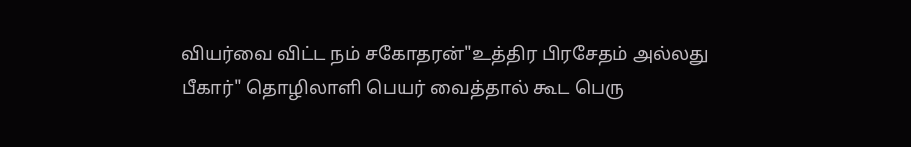வியர்வை விட்ட நம் சகோதரன்"உத்திர பிரசேதம் அல்லது பீகார்" தொழிலாளி பெயர் வைத்தால் கூட பெரு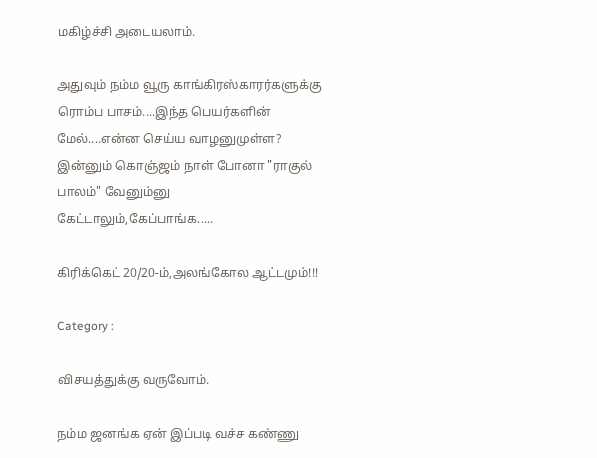மகிழ்ச்சி அடையலாம்.

அதுவும் நம்ம வூரு காங்கிரஸ்காரர்களுக்கு ரொம்ப பாசம்....இந்த பெயர்களின் மேல்....என்ன செய்ய வாழனுமுள்ள? இன்னும் கொஞ்ஜம் நாள் போனா "ராகுல் பாலம்" வேனும்னு கேட்டாலும்,கேப்பாங்க.....

கிரிக்கெட் 20/20-ம்,அலங்கோல ஆட்டமும்!!!

Category :

விசயத்துக்கு வருவோம்.

நம்ம ஜனங்க ஏன் இப்படி வச்ச கண்ணு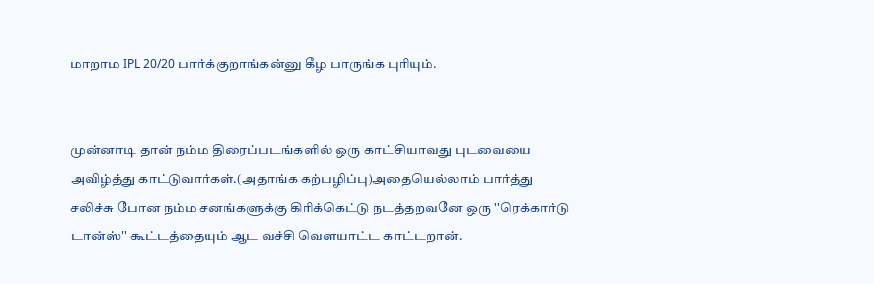மாறாம IPL 20/20 பார்க்குறாங்கன்னு கீழ பாருங்க புரியும்.


முன்னாடி தான் நம்ம திரைப்படங்களில் ஒரு காட்சியாவது புடவையை அவிழ்த்து காட்டுவார்கள்.(அதாங்க கற்பழிப்பு)அதையெல்லாம் பார்த்து சலிச்சு போன நம்ம சனங்களுக்கு கிரிக்கெட்டு நடத்தறவனே ஒரு ''ரெக்கார்டு டான்ஸ்'' கூட்டத்தையும் ஆட வச்சி வெளயாட்ட காட்டறான்.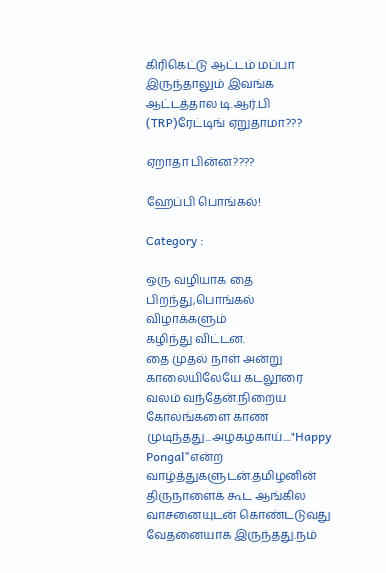கிரிகெட்டு ஆட்டம் மப்பா இருந்தாலும் இவங்க ஆட்டத்தால டி.ஆர்.பி (TRP)ரேட்டிங் ஏறுதாமா???

ஏறாதா பின்ன????

ஹேப்பி பொங்கல்!

Category :

ஒரு வழியாக தை பிறந்து,பொங்கல் விழாக்களும்
கழிந்து விட்டன.
தை முதல் நாள் அன்று காலையிலேயே கடலூரை வலம் வந்தேன்.நிறைய கோலங்களை காண முடிந்தது...அழகழகாய்...."Happy Pongal"என்ற வாழ்த்துகளுடன்.தமிழனின் திருநாளைக் கூட ஆங்கில வாசனையுடன் கொண்டடுவது வேதனையாக இருந்தது.நம்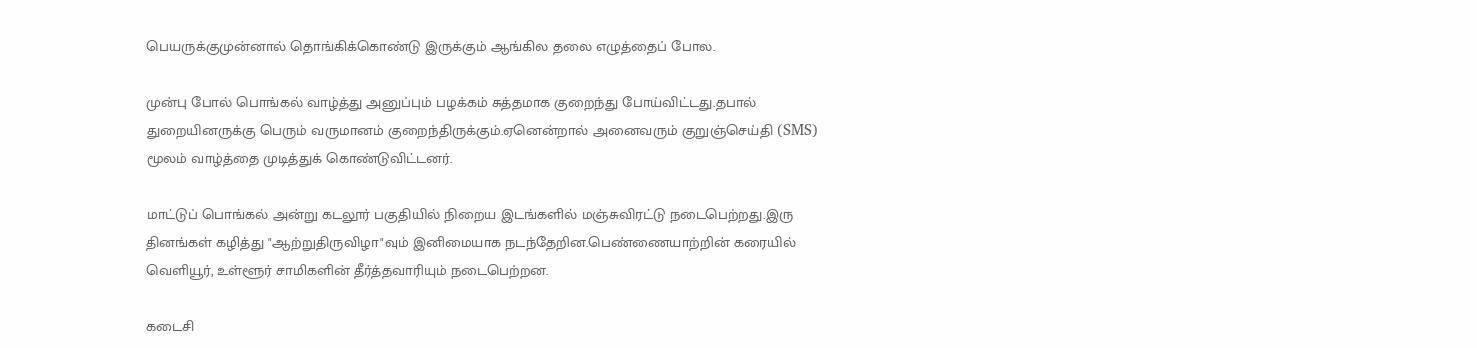பெயருக்குமுன்னால் தொங்கிக்கொண்டு இருக்கும் ஆங்கில தலை எழுத்தைப் போல.

முன்பு போல் பொங்கல் வாழ்த்து அனுப்பும் பழக்கம் சுத்தமாக குறைந்து போய்விட்டது.தபால் துறையினருக்கு பெரும் வருமானம் குறைந்திருக்கும்.ஏனென்றால் அனைவரும் குறுஞ்செய்தி (SMS) மூலம் வாழ்த்தை முடித்துக் கொண்டுவிட்டனர்.

மாட்டுப் பொங்கல் அன்று கடலூர் பகுதியில் நிறைய இடங்களில் மஞ்சுவிரட்டு நடைபெற்றது.இரு தின‌ங்க‌ள் க‌ழித்து "ஆற்றுதிருவிழா"வும் இனிமையாக‌ நடந்தேறின‌‌.பெண்ணையாற்றின் க‌ரையில் வெளியூர், உள்ளூர் சாமிக‌ளின் தீர்த்த‌வாரி‍யும் ந‌டைபெற்ற‌ன‌.

க‌டைசி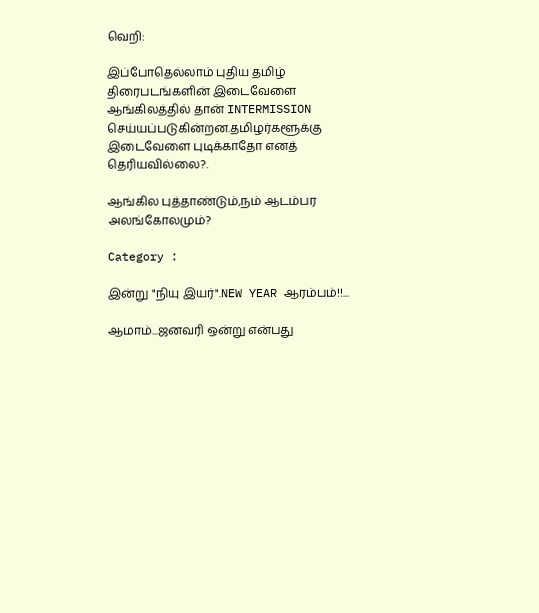வெறி:

இப்போதெல்லாம் புதிய‌ தமிழ் திரைப‌ட‌ங்க‌ளின் இடைவேளை ஆங்கில‌த்தில் தான் INTERMISSION செய்ய‌ப்ப‌டுகின்ற‌ன‌.த‌மிழ‌ர்க‌ளூக்கு இடைவேளை புடிக்காதோ என‌த் தெரிய‌வில்லை?.

ஆங்கில புத்தாண்டும்,நம் ஆடம்பர அலங்கோலமும்?

Category :

இன்று "நியு இயர்".NEW YEAR ஆரம்பம்!!...

ஆமாம்...ஜனவரி ஒன்று என்பது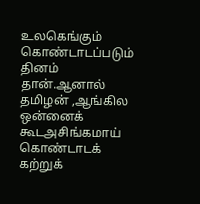உலகெங்கும் கொண்டாடப்படும் தினம் தான்.ஆனால் தமிழன் ,ஆங்கில ஒன்னைக் கூட‌அசிங்கமாய் கொண்டாடக் கற்றுக்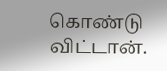கொண்டு விட்டான்.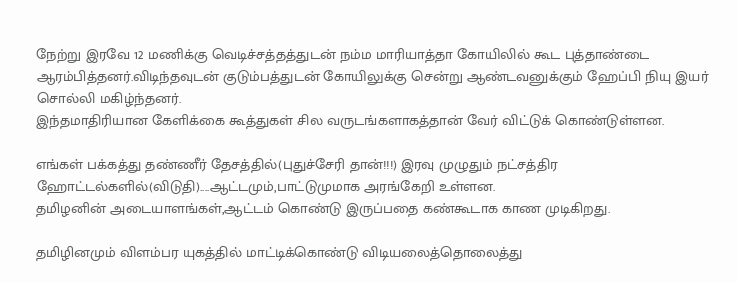நேற்று இரவே 12 மணிக்கு வெடிச்சத்தத்துடன் நம்ம மாரியாத்தா கோயிலில் கூட புத்தாண்டை ஆரம்பித்தனர்.விடிந்தவுடன் குடும்பத்துடன் கோயிலுக்கு சென்று ஆண்டவனுக்கும் ஹேப்பி நியு இயர் சொல்லி மகிழ்ந்தனர்.
இந்தமாதிரியான கேளிக்கை கூத்துகள் சில வருடங்களாகத்தான் வேர் விட்டுக் கொண்டுள்ளன.

எங்கள் பக்கத்து தண்ணீர் தேசத்தில்(புதுச்சேரி தான்!!!) இரவு முழுதும் நட்சத்திர ஹோட்டல்களில்(விடுதி)....ஆட்டமும்,பாட்டுமுமாக‌ அரங்கேறி உள்ளன.
த‌மிழனின் அடையாளங்கள்,ஆட்டம் கொண்டு இருப்பதை கண்கூடாக காண முடிகிறது.

தமிழினமும் விளம்பர யுகத்தில் மாட்டிக்கொண்டு விடியலைத்தொலைத்து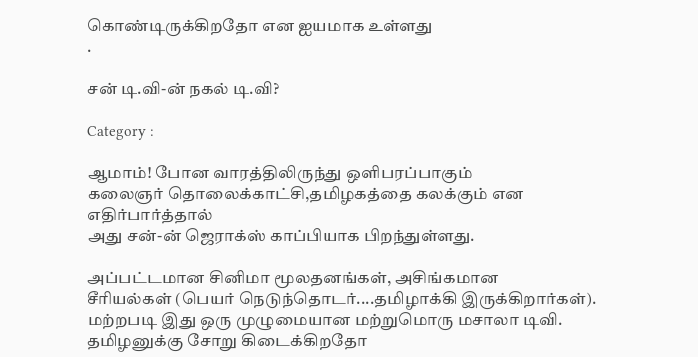கொண்டிருக்கிறதோ என ஐயமாக உள்ளது
.

சன் டி.வி‍‍‍‍‍-ன் நகல் டி.வி?

Category :

ஆமாம்! போன வாரத்திலிருந்து ஒளிபரப்பாகும்
கலைஞர் தொலைக்காட்சி,தமிழகத்தை கலக்கும் என எதிர்பார்த்தால்
அது சன்‍‍-ன் ஜெராக்ஸ் காப்பியாக பிற‌ந்துள்ளது.

அப்பட்டமான சினிமா மூலதனங்கள், அசிங்கமான
சீரியல்கள் (பெயர் நெடுந்தொடர்....தமிழாக்கி இருக்கிறார்கள்).
மற்றபடி இது ஒரு முழுமையான மற்றுமொரு மசாலா டிவி.
தமிழனுக்கு சோறு கிடைக்கிறதோ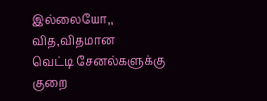இல்லையோ,, வித,விதமான‌
வெட்டி சேனல்களுக்கு குறை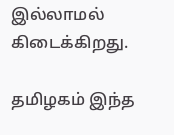இல்லாமல் கிடைக்கிறது.

தமிழகம் இந்த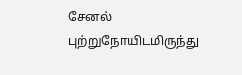சேனல் புற்றுநோயிடமிருந்து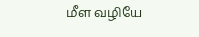மீள வழியே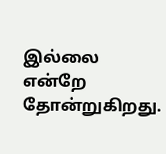இல்லை
என்றே தோன்றுகிறது.